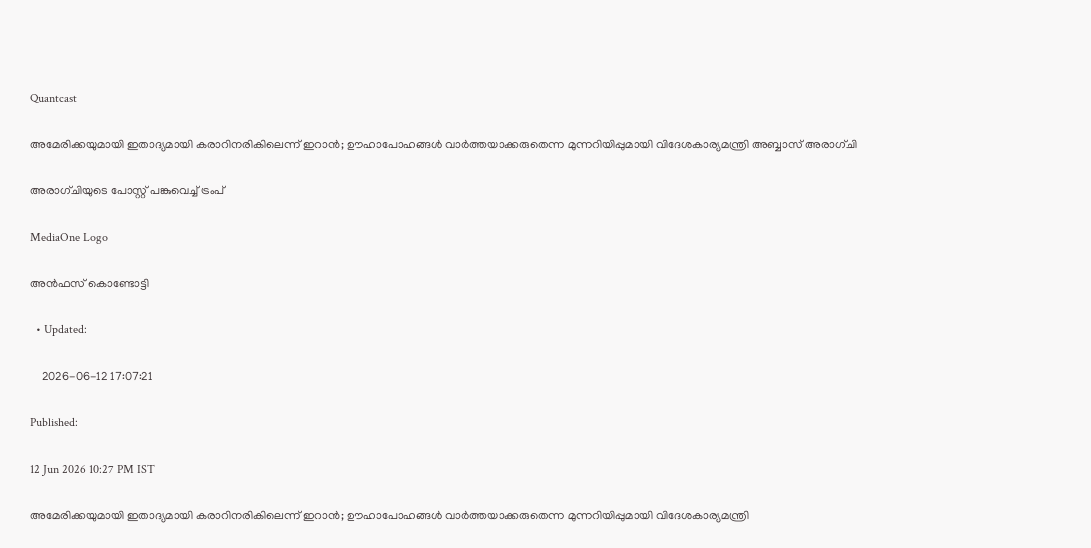Quantcast

അമേരിക്കയുമായി ഇതാദ്യമായി കരാറിനരികിലെന്ന് ഇറാൻ; ഊഹാപോഹങ്ങൾ വാർത്തയാക്കരുതെന്ന മുന്നറിയിപ്പുമായി വിദേശകാര്യമന്ത്രി അബ്ബാസ് അരാഗ്ചി

അരാഗ്ചിയുടെ പോസ്റ്റ് പങ്കുവെച്ച് ട്രംപ്

MediaOne Logo

അൻഫസ് കൊണ്ടോട്ടി

  • Updated:

    2026-06-12 17:07:21

Published:

12 Jun 2026 10:27 PM IST

അമേരിക്കയുമായി ഇതാദ്യമായി കരാറിനരികിലെന്ന് ഇറാൻ; ഊഹാപോഹങ്ങൾ വാർത്തയാക്കരുതെന്ന മുന്നറിയിപ്പുമായി വിദേശകാര്യമന്ത്രി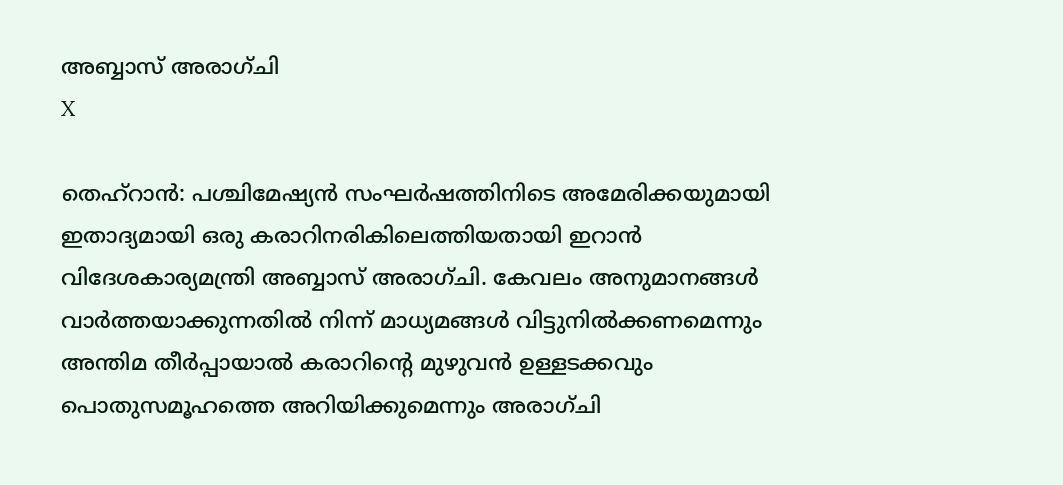അബ്ബാസ് അരാഗ്ചി
X

തെഹ്റാൻ: പശ്ചിമേഷ്യൻ സംഘർഷത്തിനിടെ അമേരിക്കയുമായി ഇതാദ്യമായി ഒരു കരാറിനരികിലെത്തിയതായി ഇറാൻ വിദേശകാര്യമന്ത്രി അബ്ബാസ് അരാഗ്ചി. കേവലം അനുമാനങ്ങൾ വാർത്തയാക്കുന്നതിൽ നിന്ന് മാധ്യമങ്ങൾ വിട്ടുനിൽക്കണമെന്നും അന്തിമ തീർപ്പായാൽ കരാറിന്‍റെ മുഴുവൻ ഉള്ളടക്കവും പൊതുസമൂഹത്തെ അറിയിക്കുമെന്നും അരാഗ്ചി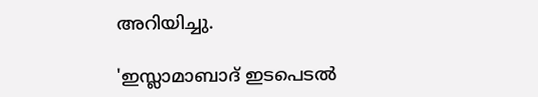അറിയിച്ചു.

'ഇസ്ലാമാബാദ് ഇടപെടൽ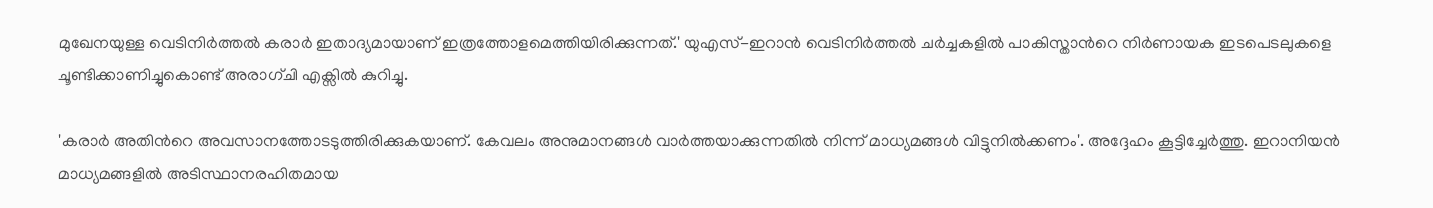മുഖേനയുള്ള വെടിനിർത്തൽ കരാർ ഇതാദ്യമായാണ് ഇത്രത്തോളമെത്തിയിരിക്കുന്നത്.' യുഎസ്-ഇറാൻ വെടിനിർത്തൽ ചർച്ചകളിൽ പാകിസ്താന്‍റെ നിർണായക ഇടപെടലുകളെ ചൂണ്ടിക്കാണിച്ചുകൊണ്ട് അരാഗ്ചി എക്സിൽ കുറിച്ചു.

'കരാർ അതിന്‍റെ അവസാനത്തോടടുത്തിരിക്കുകയാണ്. കേവലം അനുമാനങ്ങൾ വാർത്തയാക്കുന്നതിൽ നിന്ന് മാധ്യമങ്ങൾ വിട്ടുനിൽക്കണം'. അദ്ദേഹം കൂട്ടിച്ചേർത്തു. ഇറാനിയൻ മാധ്യമങ്ങളിൽ അടിസ്ഥാനരഹിതമായ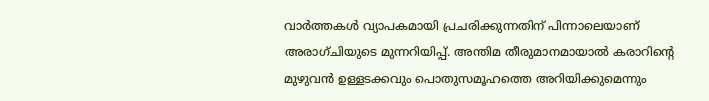വാർത്തകൾ വ്യാപകമായി പ്രചരിക്കുന്നതിന് പിന്നാലെയാണ് അരാഗ്ചിയുടെ മുന്നറിയിപ്പ്. അന്തിമ തീരുമാനമായാൽ കരാറിന്‍റെ മുഴുവൻ ഉള്ളടക്കവും പൊതുസമൂഹത്തെ അറിയിക്കുമെന്നും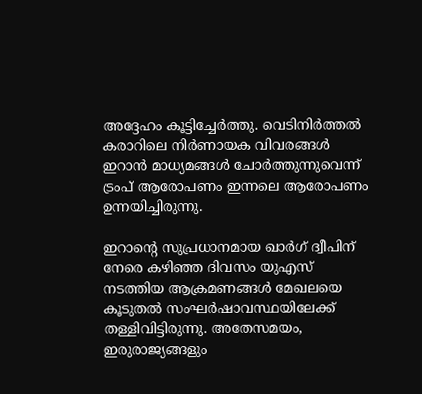അദ്ദേഹം കൂട്ടിച്ചേർത്തു. വെടിനിർത്തൽ കരാറിലെ നിർണായക വിവരങ്ങൾ ഇറാൻ മാധ്യമങ്ങൾ ചോർത്തുന്നുവെന്ന് ട്രംപ് ആരോപണം ഇന്നലെ ആരോപണം ഉന്നയിച്ചിരുന്നു.

ഇറാന്‍റെ സുപ്രധാനമായ ഖാർഗ് ദ്വീപിന് നേരെ കഴിഞ്ഞ ദിവസം യുഎസ് നടത്തിയ ആക്രമണങ്ങൾ മേഖലയെ കൂടുതൽ സംഘർഷാവസ്ഥയിലേക്ക് തള്ളിവിട്ടിരുന്നു. അതേസമയം, ഇരുരാജ്യങ്ങളും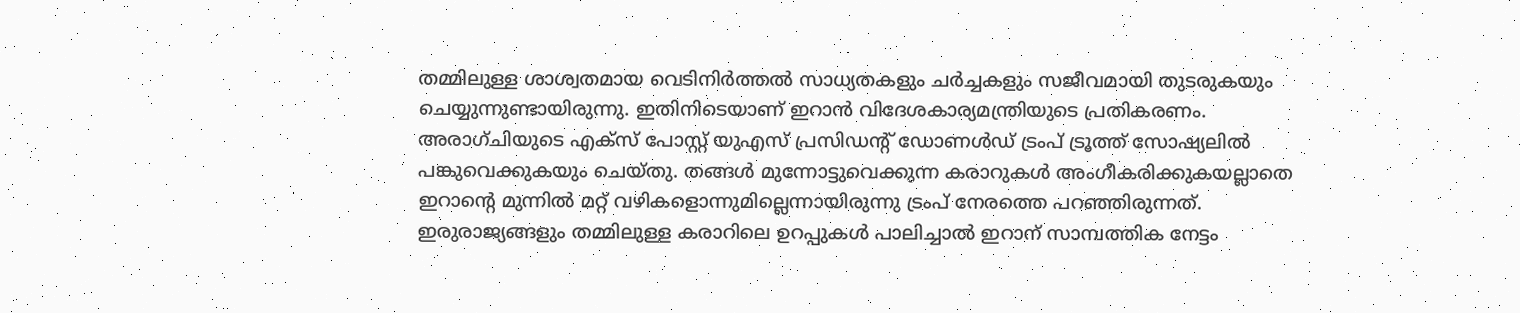തമ്മിലുള്ള ശാശ്വതമായ വെടിനിർത്തൽ സാധ്യതകളും ചർച്ചകളും സജീവമായി തുടരുകയും ചെയ്യുന്നുണ്ടായിരുന്നു. ഇതിനിടെയാണ് ഇറാൻ വിദേശകാര്യമന്ത്രിയുടെ പ്രതികരണം. അരാഗ്ചിയുടെ എക്സ് പോസ്റ്റ് യുഎസ് പ്രസിഡന്‍റ് ഡോണൾഡ് ട്രംപ് ട്രൂത്ത് സോഷ്യലിൽ പങ്കുവെക്കുകയും ചെയ്തു. തങ്ങൾ മുന്നോട്ടുവെക്കുന്ന കരാറുകൾ അംഗീകരിക്കുകയല്ലാതെ ഇറാന്‍റെ മുന്നിൽ മറ്റ് വഴികളൊന്നുമില്ലെന്നായിരുന്നു ട്രംപ് നേരത്തെ പറഞ്ഞിരുന്നത്. ഇരുരാജ്യങ്ങളും തമ്മിലുള്ള കരാറിലെ ഉറപ്പുകൾ പാലിച്ചാൽ ഇറാന് സാമ്പത്തിക നേട്ടം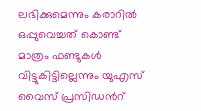ലഭിക്കുമെന്നും കരാറിൽ ഒപ്പുവെച്ചത് കൊണ്ട് മാത്രം ഫണ്ടുകൾ വിട്ടുകിട്ടില്ലെന്നും യുഎസ് വൈസ് പ്രസിഡന്‍റ്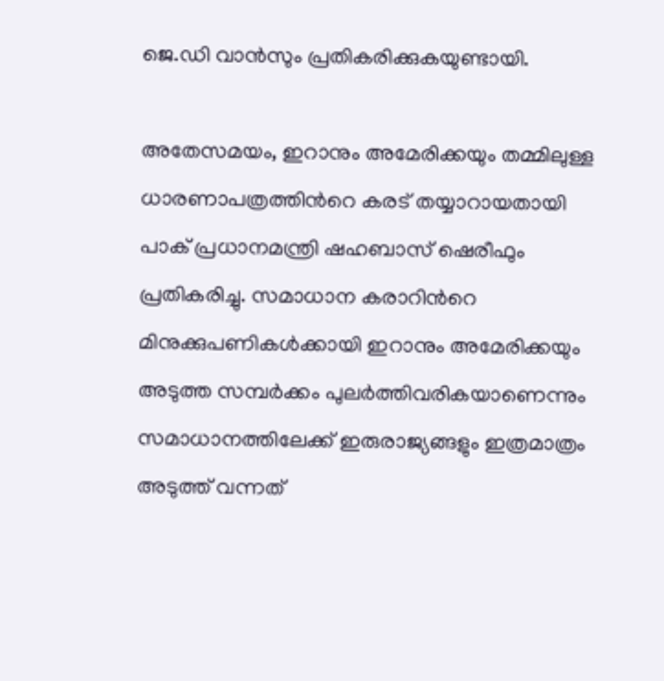ജെ.ഡി വാൻസും പ്രതികരിക്കുകയുണ്ടായി.

അതേസമയം, ഇറാനും അമേരിക്കയും തമ്മിലുള്ള ധാരണാപത്രത്തിന്‍റെ കരട് തയ്യാറായതായി പാക് പ്രധാനമന്ത്രി ഷഹബാസ് ഷെരീഫും പ്രതികരിച്ചു. സമാധാന കരാറിന്‍റെ മിനുക്കുപണികൾക്കായി ഇറാനും അമേരിക്കയും അടുത്ത സമ്പർക്കം പുലർത്തിവരികയാണെന്നും സമാധാനത്തിലേക്ക് ഇരുരാജ്യങ്ങളും ഇത്രമാത്രം അടുത്ത് വന്നത്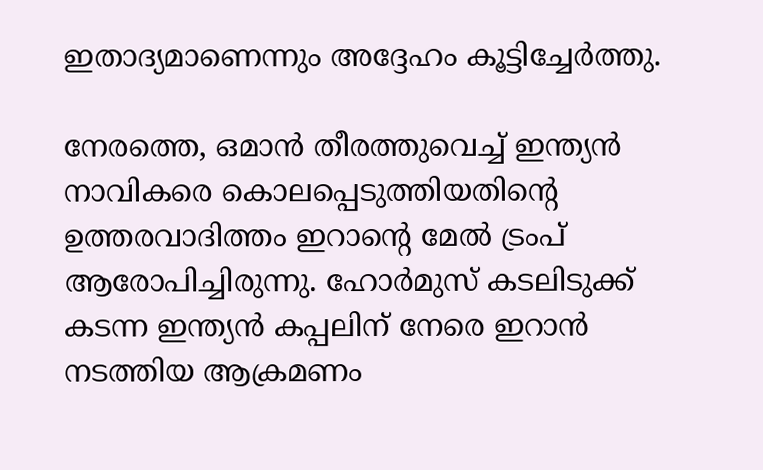ഇതാദ്യമാണെന്നും അദ്ദേഹം കൂട്ടിച്ചേർത്തു.

നേരത്തെ, ഒമാൻ തീരത്തുവെച്ച് ഇന്ത്യൻ നാവികരെ കൊലപ്പെടുത്തിയതിന്‍റെ ഉത്തരവാദിത്തം ഇറാന്‍റെ മേൽ ട്രംപ് ആരോപിച്ചിരുന്നു. ഹോർമുസ് കടലിടുക്ക് കടന്ന ഇന്ത്യൻ കപ്പലിന് നേരെ ഇറാൻ നടത്തിയ ആക്രമണം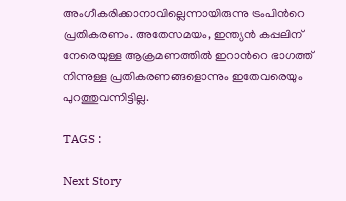അംഗീകരിക്കാനാവില്ലെന്നായിരുന്നു ട്രംപിന്‍റെ പ്രതികരണം. അതേസമയം, ഇന്ത്യൻ കപ്പലിന് നേരെയുള്ള ആക്രമണത്തിൽ ഇറാന്‍റെ ഭാഗത്ത് നിന്നുള്ള പ്രതികരണങ്ങളൊന്നും ഇതേവരെയും പുറത്തുവന്നിട്ടില്ല.

TAGS :

Next Story